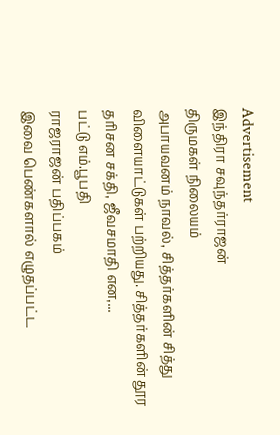Advertisement
இந்திரா சவுந்தர்ராஜன்
திருமகள் நிலையம்
அபாயவனம் நாவல், சித்தர்களின் சித்து விளையாட்டுகள் பற்றியது. சித்தர்களின் தூர தரிசன சக்தி, ஜீவசமாதி என,...
பட்டு எம்.பூபதி
ராஜராஜன் பதிப்பகம்
இவை பெண்களால் எழுதப்பட்ட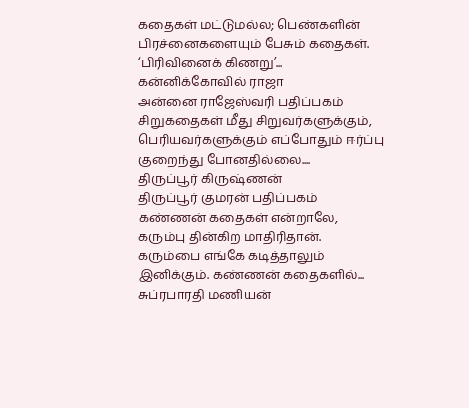கதைகள் மட்டுமல்ல; பெண்களின் பிரச்னைகளையும் பேசும் கதைகள். ‘பிரிவினைக் கிணறு’...
கன்னிக்கோவில் ராஜா
அன்னை ராஜேஸ்வரி பதிப்பகம்
சிறுகதைகள் மீது சிறுவர்களுக்கும், பெரியவர்களுக்கும் எப்போதும் ஈர்ப்பு குறைந்து போனதில்லை....
திருப்பூர் கிருஷ்ணன்
திருப்பூர் குமரன் பதிப்பகம்
கண்ணன் கதைகள் என்றாலே, கரும்பு தின்கிற மாதிரிதான். கரும்பை எங்கே கடித்தாலும் இனிக்கும். கண்ணன் கதைகளில்...
சுப்ரபாரதி மணியன்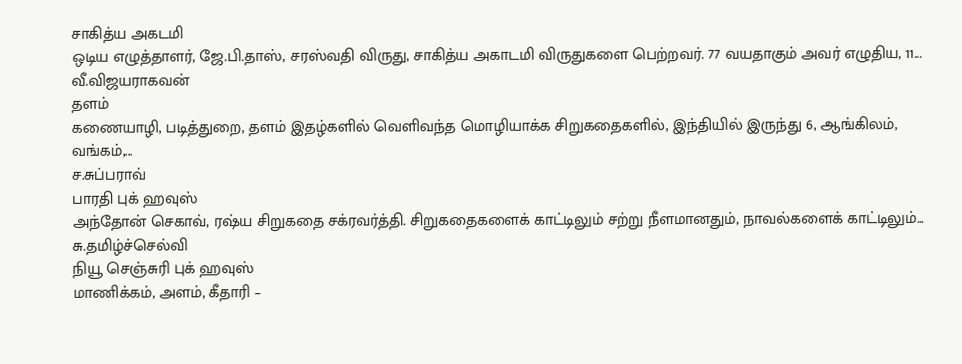சாகித்ய அகடமி
ஒடிய எழுத்தாளர், ஜே.பி.தாஸ், சரஸ்வதி விருது, சாகித்ய அகாடமி விருதுகளை பெற்றவர். 77 வயதாகும் அவர் எழுதிய, 11...
வீ.விஜயராகவன்
தளம்
கணையாழி, படித்துறை, தளம் இதழ்களில் வெளிவந்த மொழியாக்க சிறுகதைகளில், இந்தியில் இருந்து 6, ஆங்கிலம், வங்கம்,...
ச.சுப்பராவ்
பாரதி புக் ஹவுஸ்
அந்தோன் செகாவ், ரஷ்ய சிறுகதை சக்ரவர்த்தி. சிறுகதைகளைக் காட்டிலும் சற்று நீளமானதும், நாவல்களைக் காட்டிலும்...
சு.தமிழ்ச்செல்வி
நியூ செஞ்சுரி புக் ஹவுஸ்
மாணிக்கம், அளம், கீதாரி –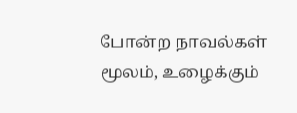போன்ற நாவல்கள் மூலம், உழைக்கும்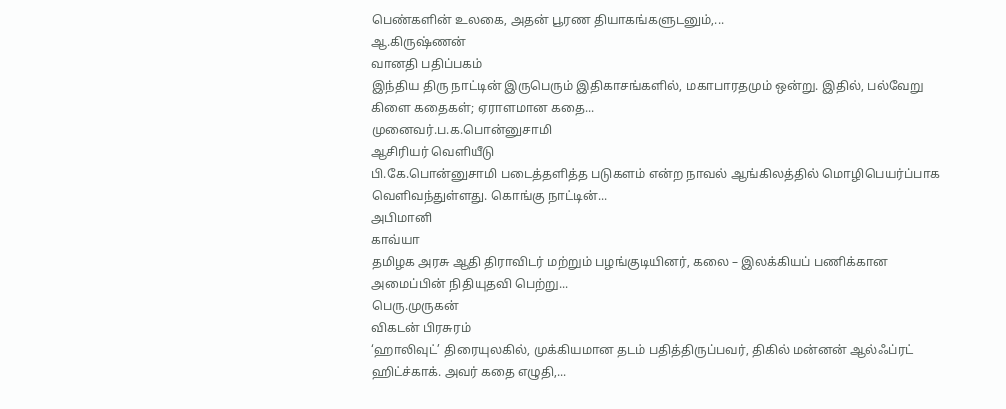பெண்களின் உலகை, அதன் பூரண தியாகங்களுடனும்,...
ஆ.கிருஷ்ணன்
வானதி பதிப்பகம்
இந்திய திரு நாட்டின் இருபெரும் இதிகாசங்களில், மகாபாரதமும் ஒன்று. இதில், பல்வேறு கிளை கதைகள்; ஏராளமான கதை...
முனைவர்.ப.க.பொன்னுசாமி
ஆசிரியர் வெளியீடு
பி.கே.பொன்னுசாமி படைத்தளித்த படுகளம் என்ற நாவல் ஆங்கிலத்தில் மொழிபெயர்ப்பாக வெளிவந்துள்ளது. கொங்கு நாட்டின்...
அபிமானி
காவ்யா
தமிழக அரசு ஆதி திராவிடர் மற்றும் பழங்குடியினர், கலை – இலக்கியப் பணிக்கான அமைப்பின் நிதியுதவி பெற்று...
பெரு.முருகன்
விகடன் பிரசுரம்
‘ஹாலிவுட்’ திரையுலகில், முக்கியமான தடம் பதித்திருப்பவர், திகில் மன்னன் ஆல்ஃப்ரட் ஹிட்ச்காக். அவர் கதை எழுதி,...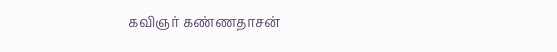கவிஞர் கண்ணதாசன்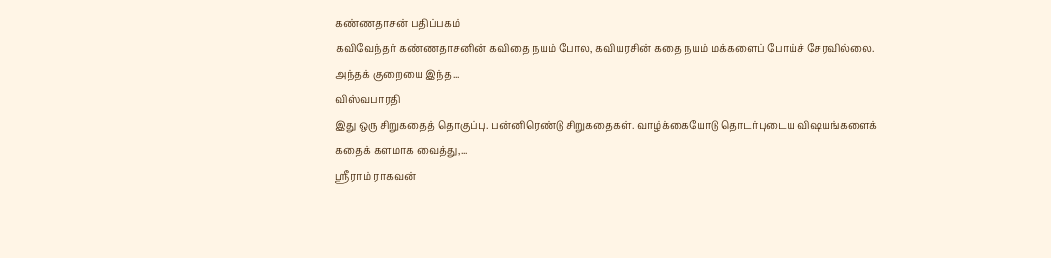கண்ணதாசன் பதிப்பகம்
கவிவேந்தர் கண்ணதாசனின் கவிதை நயம் போல, கவியரசின் கதை நயம் மக்களைப் போய்ச் சேரவில்லை. அந்தக் குறையை இந்த...
விஸ்வபாரதி
இது ஒரு சிறுகதைத் தொகுப்பு. பன்னிரெண்டு சிறுகதைகள். வாழ்க்கையோடு தொடர்புடைய விஷயங்களைக் கதைக் களமாக வைத்து,...
ஸ்ரீராம் ராகவன்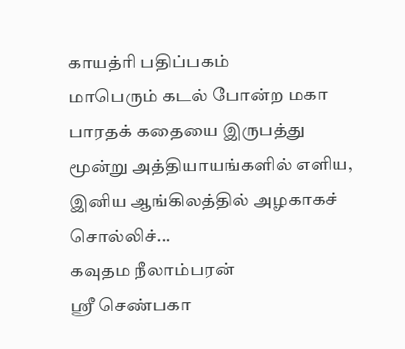காயத்ரி பதிப்பகம்
மாபெரும் கடல் போன்ற மகா பாரதக் கதையை இருபத்து மூன்று அத்தியாயங்களில் எளிய, இனிய ஆங்கிலத்தில் அழகாகச் சொல்லிச்...
கவுதம நீலாம்பரன்
ஸ்ரீ செண்பகா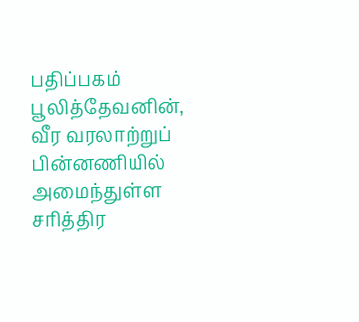பதிப்பகம்
பூலித்தேவனின், வீர வரலாற்றுப் பின்னணியில் அமைந்துள்ள சரித்திர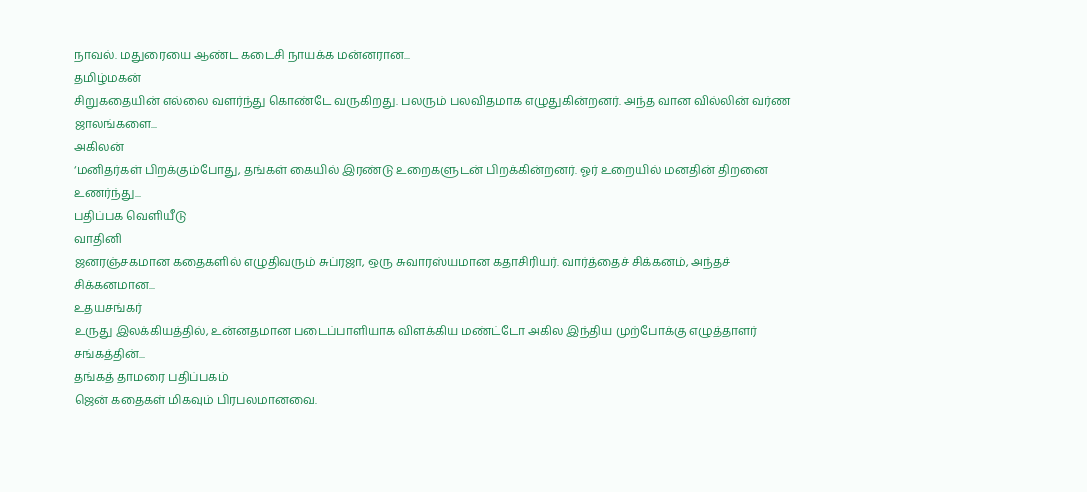நாவல். மதுரையை ஆண்ட கடைசி நாயக்க மன்னரான...
தமிழ்மகன்
சிறுகதையின் எல்லை வளர்ந்து கொண்டே வருகிறது. பலரும் பலவிதமாக எழுதுகின்றனர். அந்த வான வில்லின் வர்ண ஜாலங்களை...
அகிலன்
‘மனிதர்கள் பிறக்கும்போது, தங்கள் கையில் இரண்டு உறைகளுடன் பிறக்கின்றனர். ஓர் உறையில் மனதின் திறனை உணர்ந்து...
பதிப்பக வெளியீடு
வாதினி
ஜனரஞ்சகமான கதைகளில் எழுதிவரும் சுப்ரஜா, ஒரு சுவாரஸ்யமான கதாசிரியர். வார்த்தைச் சிக்கனம், அந்தச் சிக்கனமான...
உதயசங்கர்
உருது இலக்கியத்தில், உன்னதமான படைப்பாளியாக விளக்கிய மண்ட்டோ அகில இந்திய முற்போக்கு எழுத்தாளர் சங்கத்தின்...
தங்கத் தாமரை பதிப்பகம்
ஜென் கதைகள் மிகவும் பிரபலமானவை.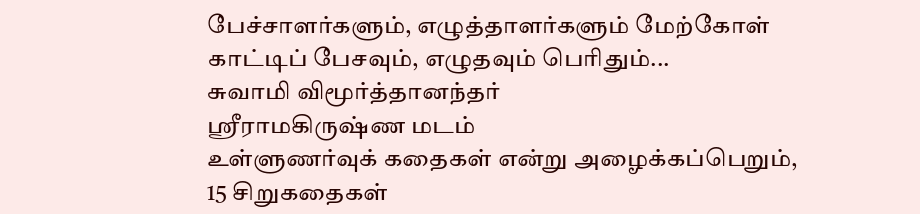பேச்சாளர்களும், எழுத்தாளர்களும் மேற்கோள் காட்டிப் பேசவும், எழுதவும் பெரிதும்...
சுவாமி விமூர்த்தானந்தர்
ஸ்ரீராமகிருஷ்ண மடம்
உள்ளுணர்வுக் கதைகள் என்று அழைக்கப்பெறும், 15 சிறுகதைகள்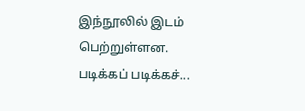இந்நூலில் இடம் பெற்றுள்ளன. படிக்கப் படிக்கச்...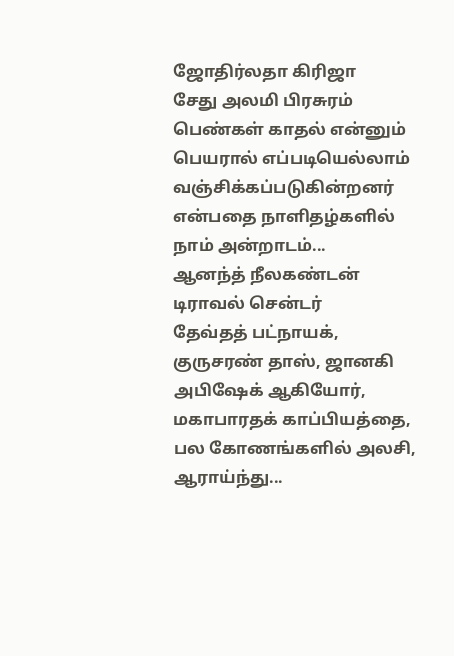ஜோதிர்லதா கிரிஜா
சேது அலமி பிரசுரம்
பெண்கள் காதல் என்னும் பெயரால் எப்படியெல்லாம் வஞ்சிக்கப்படுகின்றனர் என்பதை நாளிதழ்களில் நாம் அன்றாடம்...
ஆனந்த் நீலகண்டன்
டிராவல் சென்டர்
தேவ்தத் பட்நாயக், குருசரண் தாஸ், ஜானகி அபிஷேக் ஆகியோர், மகாபாரதக் காப்பியத்தை, பல கோணங்களில் அலசி, ஆராய்ந்து...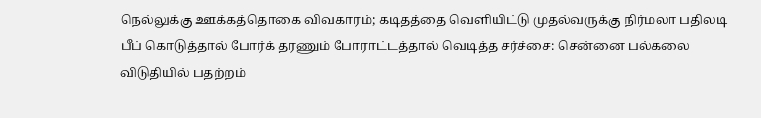நெல்லுக்கு ஊக்கத்தொகை விவகாரம்; கடிதத்தை வெளியிட்டு முதல்வருக்கு நிர்மலா பதிலடி
பீப் கொடுத்தால் போர்க் தரணும் போராட்டத்தால் வெடித்த சர்ச்சை: சென்னை பல்கலை விடுதியில் பதற்றம்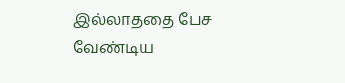இல்லாததை பேச வேண்டிய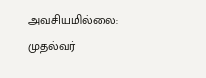அவசியமில்லை: முதல்வர்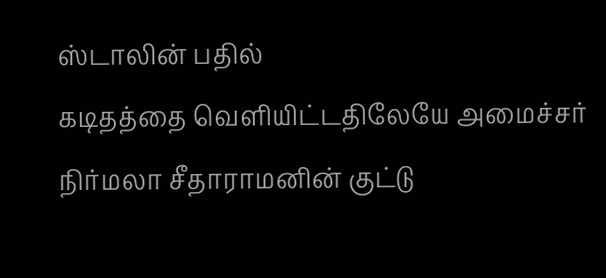ஸ்டாலின் பதில்
கடிதத்தை வெளியிட்டதிலேயே அமைச்சர் நிர்மலா சீதாராமனின் குட்டு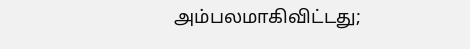அம்பலமாகிவிட்டது;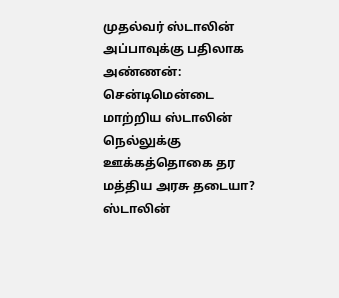முதல்வர் ஸ்டாலின்
அப்பாவுக்கு பதிலாக அண்ணன்: சென்டிமென்டை மாற்றிய ஸ்டாலின்
நெல்லுக்கு ஊக்கத்தொகை தர மத்திய அரசு தடையா? ஸ்டாலின்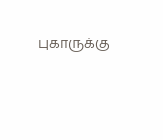புகாருக்கு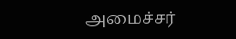அமைச்சர்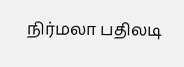நிர்மலா பதிலடி